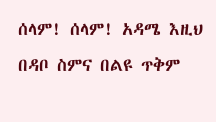ሰላም! ሰላም! አዳሜ እዚህ በዳቦ ስምና በልዩ ጥቅም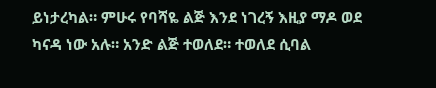ይነታረካል። ምሁሩ የባሻዬ ልጅ እንደ ነገረኝ እዚያ ማዶ ወደ ካናዳ ነው አሉ። አንድ ልጅ ተወለደ። ተወለደ ሲባል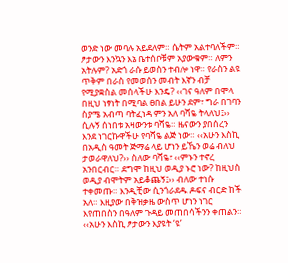ወንድ ነው መባሉ አይደለም። ሴትም አልተባለችም። ፆታውን እንኳን እኔ ቤተሰቦቹም አያውቁም። ለምን አትሉም? አድጎ ራሱ ይወስን ተብሎ ነዋ። የራስን ልዩ ጥቅም በራስ የመወሰን መብት እኛን ብቻ የሚያቋስል መሰላችሁ እንዴ? ‹‹ገና ዓለም በሞላ በዚህ ነፃነት በሚባል ፀበል ይሁን ደም፣ ግራ በገባን ስያሜ አብጣ ባትፈነዳ ምን አለ ባሻዬ ትላለህ፤›› ሲሉኝ ሰነበቱ አዛውንቱ ባሻዬ። ዜናውን ያበሰረን እንደ ነገርኩዋችሁ የባሻዬ ልጅ ነው። ‹‹አሁን እስኪ በአዲስ ዓመት ጅማሬ ላይ ሆነን ይኼን ወሬ ብለህ ታወራዋለህ?›› ስለው ባሻዬ፣ ‹‹ምኑን ተኖረ አንበርብር። ደግሞ ከዚህ ወዲያ ኑሮ ነው? ከዚህስ ወዲያ ብሞትም አይቆጨኝ፤›› ብለው ተነሱ ተቀመጡ። እንዲቺው ሲንጎራደዱ ዶፍና ብርድ ከች አለ። እዚያው በቅዝቃዜ ውስጥ ሆነን ነገር እየጠበስን በዓለም ጉዳይ መጠበሳችንን ቀጠልን።
‹‹አሁን እስኪ ፆታውን እያዩት ‘ዩ’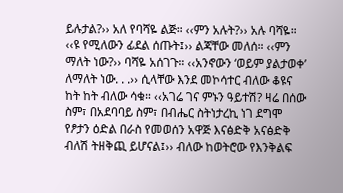ይሉታል?›› አለ የባሻዬ ልጅ። ‹‹ምን አሉት?›› አሉ ባሻዬ። ‹‹ዩ የሚለውን ፊደል ሰጡት፤›› ልጃቸው መለሰ። ‹‹ምን ማለት ነው?›› ባሻዬ አሰገጉ። ‹‹አንኖውን ‘ወይም ያልታወቀ’ ለማለት ነው. . .›› ሲላቸው እንደ መኮሳተር ብለው ቆዩና ከት ከት ብለው ሳቁ። ‹‹አገሬ ገና ምኑን ዓይተሽ? ዛሬ በሰው ስም፣ በአደባባይ ስም፣ በብሔር ስትነታረኪ ነገ ደግሞ የፆታን ዕድል በራስ የመወሰን አዋጅ እናፅድቅ አናፅድቅ ብለሽ ትዘቅጪ ይሆናል፤›› ብለው ከወትሮው የእንቅልፍ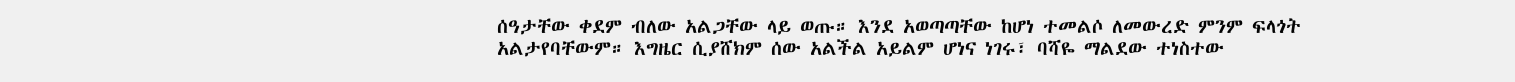ሰዓታቸው ቀደም ብለው አልጋቸው ላይ ወጡ። እንደ አወጣጣቸው ከሆነ ተመልሶ ለመውረድ ምንም ፍላጎት አልታየባቸውም። እግዜር ሲያሸክም ሰው አልችል አይልም ሆነና ነገሩ፣ ባሻዬ ማልደው ተነስተው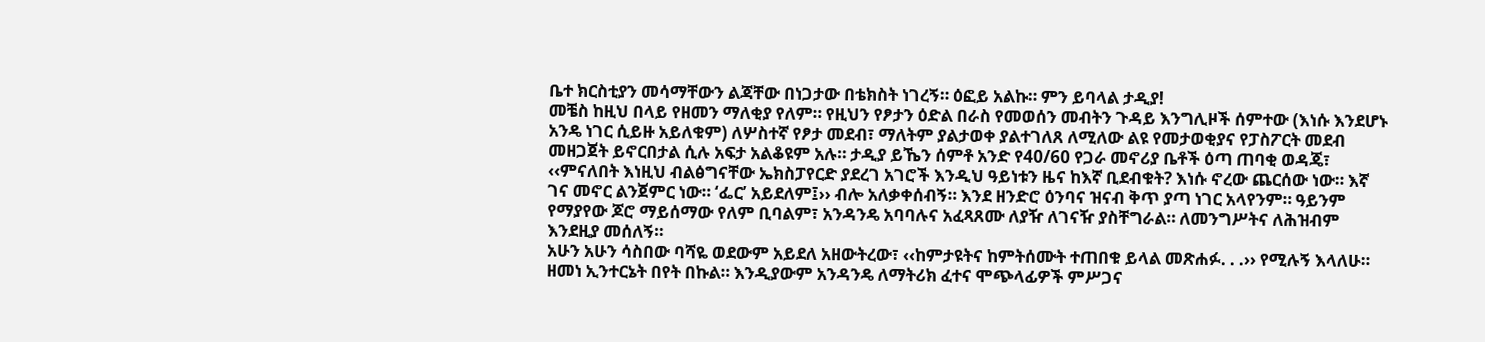ቤተ ክርስቲያን መሳማቸውን ልጃቸው በነጋታው በቴክስት ነገረኝ። ዕፎይ አልኩ። ምን ይባላል ታዲያ!
መቼስ ከዚህ በላይ የዘመን ማለቂያ የለም። የዚህን የፆታን ዕድል በራስ የመወሰን መብትን ጉዳይ እንግሊዞች ሰምተው (እነሱ እንደሆኑ አንዴ ነገር ሲይዙ አይለቁም) ለሦስተኛ የፆታ መደብ፣ ማለትም ያልታወቀ ያልተገለጸ ለሚለው ልዩ የመታወቂያና የፓስፖርት መደብ መዘጋጀት ይኖርበታል ሲሉ አፍታ አልቆዩም አሉ። ታዲያ ይኼን ሰምቶ አንድ የ40/60 የጋራ መኖሪያ ቤቶች ዕጣ ጠባቂ ወዳጄ፣ ‹‹ምናለበት እነዚህ ብልፅግናቸው ኤክስፓየርድ ያደረገ አገሮች እንዲህ ዓይነቱን ዜና ከእኛ ቢደብቁት? እነሱ ኖረው ጨርሰው ነው። እኛ ገና መኖር ልንጀምር ነው። ‘ፌር’ አይደለም፤›› ብሎ አለቃቀሰብኝ። እንደ ዘንድሮ ዕንባና ዝናብ ቅጥ ያጣ ነገር አላየንም። ዓይንም የማያየው ጆሮ ማይሰማው የለም ቢባልም፣ አንዳንዴ አባባሉና አፈጻጸሙ ለያዥ ለገናዥ ያስቸግራል። ለመንግሥትና ለሕዝብም እንደዚያ መሰለኝ።
አሁን አሁን ሳስበው ባሻዬ ወደውም አይደለ አዘውትረው፣ ‹‹ከምታዩትና ከምትሰሙት ተጠበቁ ይላል መጽሐፉ. . .›› የሚሉኝ እላለሁ። ዘመነ ኢንተርኔት በየት በኩል። እንዲያውም አንዳንዴ ለማትሪክ ፈተና ሞጭላፊዎች ምሥጋና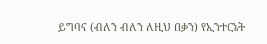ይግባና (ብለን ብለን ለዚህ በቃን) የኢንተርኔት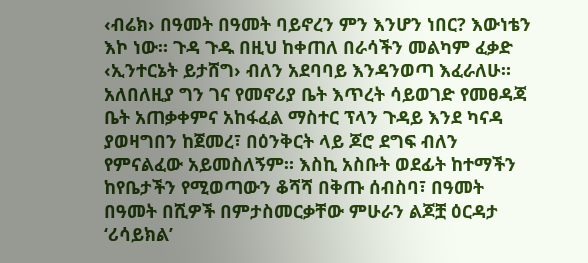‹ብሬክ› በዓመት በዓመት ባይኖረን ምን እንሆን ነበር? እውነቴን እኮ ነው። ጉዳ ጉዱ በዚህ ከቀጠለ በራሳችን መልካም ፈቃድ ‹ኢንተርኔት ይታሸግ› ብለን አደባባይ እንዳንወጣ እፈራለሁ። አለበለዚያ ግን ገና የመኖሪያ ቤት እጥረት ሳይወገድ የመፀዳጃ ቤት አጠቃቀምና አከፋፈል ማስተር ፕላን ጉዳይ እንደ ካናዳ ያወዛግበን ከጀመረ፣ በዕንቅርት ላይ ጆሮ ደግፍ ብለን የምናልፈው አይመስለኝም። እስኪ አስቡት ወደፊት ከተማችን ከየቤታችን የሚወጣውን ቆሻሻ በቅጡ ሰብስባ፣ በዓመት በዓመት በሺዎች በምታስመርቃቸው ምሁራን ልጆቿ ዕርዳታ ‘ሪሳይክል’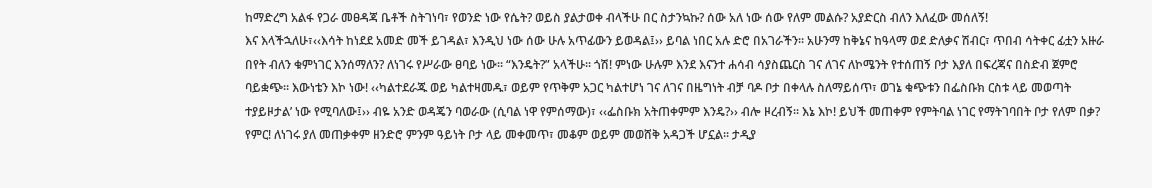ከማድረግ አልፋ የጋራ መፀዳጃ ቤቶች ስትገነባ፣ የወንድ ነው የሴት? ወይስ ያልታወቀ ብላችሁ በር ስታንኳኩ? ሰው አለ ነው ሰው የለም መልሱ? አያድርስ ብለን እለፈው መሰለኝ!
እና እላችኋለሁ፣‹‹እሳት ከነደደ አመድ መች ይገዳል፣ እንዲህ ነው ሰው ሁሉ አጥፊውን ይወዳል፤›› ይባል ነበር አሉ ድሮ በአገራችን። አሁንማ ከቅኔና ከዓላማ ወደ ድለቃና ሽብር፣ ጥበብ ሳትቀር ፊቷን አዙራ በየት ብለን ቁምነገር እንሰማለን? ለነገሩ የሥራው ፀባይ ነው። “እንዴት?” አላችሁ። ጎሽ! ምነው ሁሉም እንደ እናንተ ሐሳብ ሳያስጨርስ ገና ለገና ለኮሜንት የተሰጠኝ ቦታ እያለ በፍረጃና በስድብ ጀምሮ ባይቋጭ። እውነቴን እኮ ነው! ‹‹ካልተደራጁ ወይ ካልተዛመዱ፣ ወይም የጥቅም አጋር ካልተሆነ ገና ለገና በዜግነት ብቻ ባዶ ቦታ በቀላሉ ስለማይሰጥ፣ ወገኔ ቁጭቱን በፌስቡክ ርስቱ ላይ መወጣት ተያይዞታል’ ነው የሚባለው፤›› ብዬ አንድ ወዳጄን ባወራው (ሲባል ነዋ የምሰማው)፣ ‹‹ፌስቡክ አትጠቀምም እንዴ?›› ብሎ ዞረብኝ። እኔ እኮ! ይህች መጠቀም የምትባል ነገር የማትገባበት ቦታ የለም በቃ? የምር! ለነገሩ ያለ መጠቃቀም ዘንድሮ ምንም ዓይነት ቦታ ላይ መቀመጥ፣ መቆም ወይም መወሸቅ አዳጋች ሆኗል። ታዲያ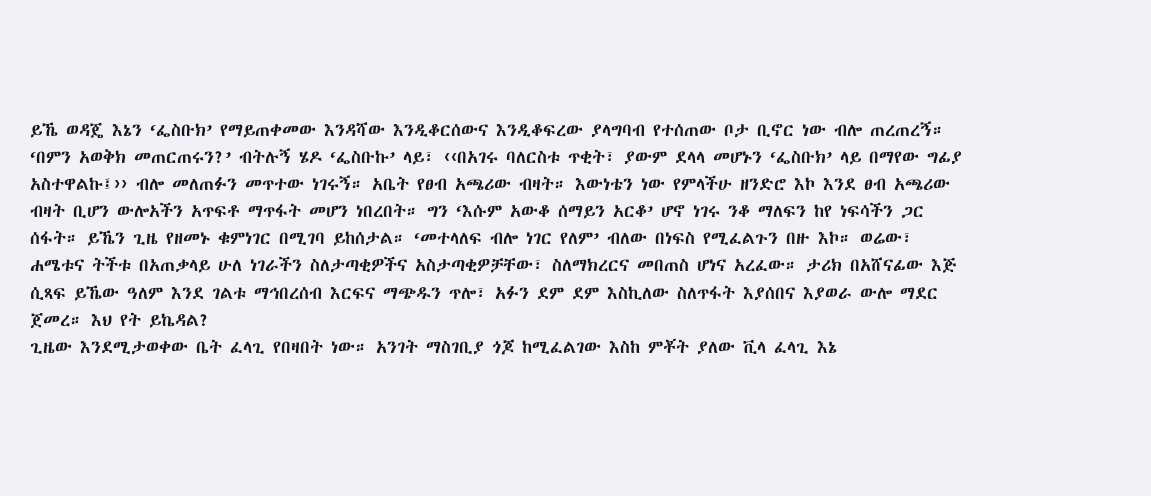ይኼ ወዳጄ እኔን ‘ፌስቡክ’ የማይጠቀመው እንዳሻው እንዲቆርሰውና እንዲቆፍረው ያላግባብ የተሰጠው ቦታ ቢኖር ነው ብሎ ጠረጠረኝ።
‘በምን አወቅክ መጠርጠሩን?’ ብትሉኝ ሄዶ ‘ፌስቡኩ’ ላይ፣ ‹‹በአገሩ ባለርስቱ ጥቂት፣ ያውም ደላላ መሆኑን ‘ፌስቡክ’ ላይ በማየው ግፊያ አስተዋልኩ፤›› ብሎ መለጠፉን መጥተው ነገሩኝ። አቤት የፀብ አጫሪው ብዛት። እውነቴን ነው የምላችሁ ዘንድሮ እኮ እንደ ፀብ አጫሪው ብዛት ቢሆን ውሎአችን አጥፍቶ ማጥፋት መሆን ነበረበት። ግን ‘እሱም አውቆ ሰማይን አርቆ’ ሆኖ ነገሩ ንቆ ማለፍን ከየ ነፍሳችን ጋር ሰፋት። ይኼን ጊዜ የዘመኑ ቁምነገር በሚገባ ይከሰታል። ‘መተላለፍ ብሎ ነገር የለም’ ብለው በነፍስ የሚፈልጉን በዙ እኮ። ወሬው፣ ሐሜቱና ትችቱ በአጠቃላይ ሁለ ነገራችን ስለታጣቂዎችና አስታጣቂዎቻቸው፣ ስለማክረርና መበጠስ ሆነና አረፈው። ታሪክ በአሸናፊው እጅ ሲጻፍ ይኼው ዓለም እንደ ገልቱ ማኅበረሰብ እርፍና ማጭዱን ጥሎ፣ አፉን ደም ደም እስኪለው ስለጥፋት እያሰበና እያወራ ውሎ ማደር ጀመረ። እህ የት ይኬዳል?
ጊዜው እንደሚታወቀው ቤት ፈላጊ የበዛበት ነው። አንገት ማስገቢያ ጎጆ ከሚፈልገው እስከ ምቾት ያለው ቪላ ፈላጊ እኔ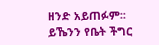ዘንድ አይጠፉም፡፡ ይኼንን የቤት ችግር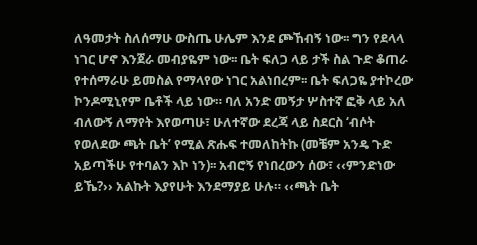ለዓመታት ስለሰማሁ ውስጤ ሁሌም እንደ ጮኸብኝ ነው፡፡ ግን የደላላ ነገር ሆኖ እንጀራ መብያዬም ነው፡፡ ቤት ፍለጋ ላይ ታች ስል ጉድ ቆጠራ የተሰማራሁ ይመስል የማላየው ነገር አልነበረም፡፡ ቤት ፍለጋዬ ያተኮረው ኮንዶሚኒየም ቤቶች ላይ ነው። ባለ አንድ መኝታ ሦስተኛ ፎቅ ላይ አለ ብለውኝ ለማየት እየወጣሁ፣ ሁለተኛው ደረጃ ላይ ስደርስ ‘ብሶት የወለደው ጫት ቤት’ የሚል ጽሑፍ ተመለከትኩ (መቼም አንዴ ጉድ አይጣችሁ የተባልን እኮ ነን)፡፡ አብሮኝ የነበረውን ሰው፣ ‹‹ምንድነው ይኼ?›› አልኩት እያየሁት እንደማያይ ሁሉ። ‹‹ጫት ቤት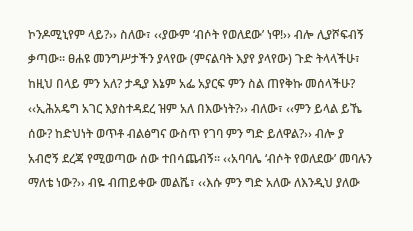ኮንዶሚኒየም ላይ?›› ስለው፣ ‹‹ያውም ‘ብሶት የወለደው’ ነዋ!›› ብሎ ሊያሾፍብኝ ቃጣው። ፀሐዩ መንግሥታችን ያላየው (ምናልባት እያየ ያላየው) ጉድ ትላላችሁ፣ ከዚህ በላይ ምን አለ? ታዲያ እኔም አፌ አያርፍ ምን ስል ጠየቅኩ መሰላችሁ? ‹‹ኢሕአዴግ አገር እያስተዳደረ ዝም አለ በእውነት?›› ብለው፣ ‹‹ምን ይላል ይኼ ሰው? ከድህነት ወጥቶ ብልፅግና ውስጥ የገባ ምን ግድ ይለዋል?›› ብሎ ያ አብሮኝ ደረጃ የሚወጣው ሰው ተበሳጨብኝ። ‹‹አባባሌ ‘ብሶት የወለደው’ መባሉን ማለቴ ነው?›› ብዬ ብጠይቀው መልሼ፣ ‹‹እሱ ምን ግድ አለው ለእንዲህ ያለው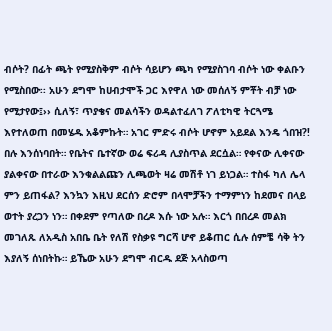ብሶት? በፊት ጫት የሚያስቅም ብሶት ሳይሆን ጫካ የሚያስገባ ብሶት ነው ቀልቡን የሚስበው፡፡ አሁን ደግሞ ከሀብታሞች ጋር እየዋለ ነው መሰለኝ ምቾት ብቻ ነው የሚታየው፤›› ሲለኝ፣ ጥያቄና መልሳችን ወዳልተፈለገ ፖለቲካዊ ትርጓሜ እየተለወጠ በመሄዱ አቆምኩት። አገር ምድሩ ብሶት ሆኖም አይደል እንዴ ጎበዝ?!
በሉ እንሰነባበት። የቤትና ቤተኛው ወሬ ፍሪዳ ሊያስጥል ደርሷል። የቀናው ሊቀናው ያልቀናው በተራው እንቁልልጩን ሊጫወት ዛሬ መሽቶ ነገ ይነጋል። ተስፋ ካለ ሌላ ምን ይጠፋል? እንኳን እዚህ ደርሰን ድሮም በላሞቻችን ተማምነን ከደመና በላይ ወተት ያረጋን ነን። በቀደም የጣለው በረዶ እሱ ነው አሉ። እርጎ በበረዶ መልክ መገለጹ ለአዲስ አበቤ ቤት የለሽ የስቃዩ ግርሻ ሆኖ ይቆጠር ሲሉ ሰምቼ ሳቅ ትን እያለኝ ሰነበትኩ። ይኼው አሁን ደግሞ ብርዱ ደጅ አላስወጣ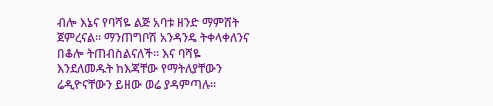ብሎ እኔና የባሻዬ ልጅ አባቱ ዘንድ ማምሸት ጀምረናል። ማንጠግቦሽ አንዳንዴ ትቀላቀለንና በቆሎ ትጠብስልናለች። እና ባሻዬ እንደለመዱት ከእጃቸው የማትለያቸውን ሬዲዮናቸውን ይዘው ወሬ ያዳምጣሉ።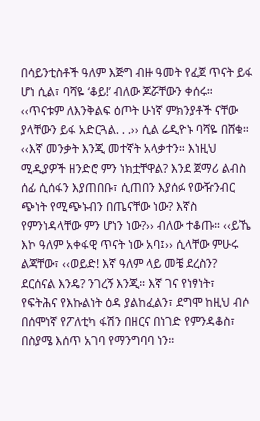በሳይንቲስቶች ዓለም እጅግ ብዙ ዓመት የፈጀ ጥናት ይፋ ሆነ ሲል፣ ባሻዬ ‘ቆይ!’ ብለው ጆሯቸውን ቀሰሩ። ‹‹ጥናቱም ለእንቅልፍ ዕጦት ሁነኛ ምክንያቶች ናቸው ያላቸውን ይፋ አድርጓል. . .›› ሲል ሬዲዮኑ ባሻዬ በሸቁ።
‹‹እኛ መንቃት እንጂ መተኛት አላቃተን። እነዚህ ሚዲያዎች ዘንድሮ ምን ነክቷቸዋል? እንደ ጀማሪ ልብስ ሰፊ ሲሰፋን እያጠበቡ፣ ሲጠበን እያሰፉ የውዥንብር ጭነት የሚጭኑብን በጤናቸው ነው? እኛስ የምንነዳላቸው ምን ሆነን ነው?›› ብለው ተቆጡ። ‹‹ይኼ እኮ ዓለም አቀፋዊ ጥናት ነው አባ፤›› ሲላቸው ምሁሩ ልጃቸው፣ ‹‹ወይድ! እኛ ዓለም ላይ መቼ ደረስን? ደርሰናል እንዴ? ንገረኝ እንጂ። እኛ ገና የነፃነት፣ የፍትሕና የእኩልነት ዕዳ ያልከፈልን፣ ደግሞ ከዚህ ብሶ በሰሞነኛ የፖለቲካ ፋሽን በዘርና በነገድ የምንዳቆስ፣ በስያሜ እሰጥ አገባ የማንግባባ ነን።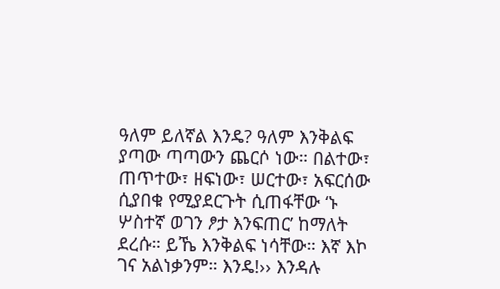ዓለም ይለኛል እንዴ? ዓለም እንቅልፍ ያጣው ጣጣውን ጨርሶ ነው። በልተው፣ ጠጥተው፣ ዘፍነው፣ ሠርተው፣ አፍርሰው ሲያበቁ የሚያደርጉት ሲጠፋቸው ‘ኑ ሦስተኛ ወገን ፆታ እንፍጠር’ ከማለት ደረሱ። ይኼ እንቅልፍ ነሳቸው። እኛ እኮ ገና አልነቃንም። እንዴ!›› እንዳሉ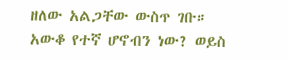ዘለው አልጋቸው ውስጥ ገቡ። አውቆ የተኛ ሆኖብን ነው? ወይስ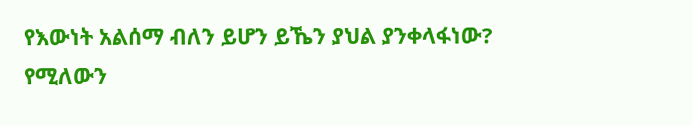የእውነት አልሰማ ብለን ይሆን ይኼን ያህል ያንቀላፋነው? የሚለውን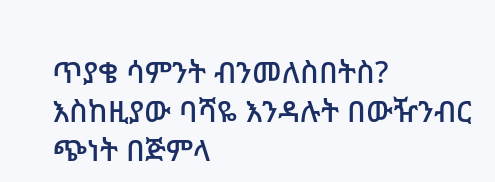ጥያቄ ሳምንት ብንመለስበትስ? እስከዚያው ባሻዬ እንዳሉት በውዥንብር ጭነት በጅምላ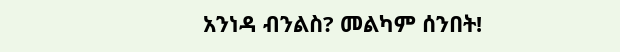አንነዳ ብንልስ? መልካም ሰንበት!